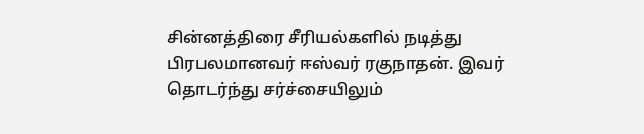சின்னத்திரை சீரியல்களில் நடித்து பிரபலமானவர் ஈஸ்வர் ரகுநாதன். இவர் தொடர்ந்து சர்ச்சையிலும்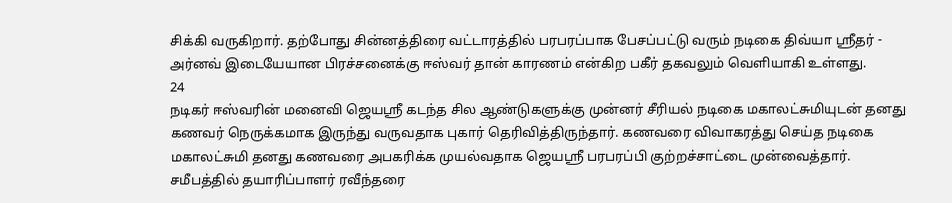சிக்கி வருகிறார். தற்போது சின்னத்திரை வட்டாரத்தில் பரபரப்பாக பேசப்பட்டு வரும் நடிகை திவ்யா ஸ்ரீதர் - அர்னவ் இடையேயான பிரச்சனைக்கு ஈஸ்வர் தான் காரணம் என்கிற பகீர் தகவலும் வெளியாகி உள்ளது.
24
நடிகர் ஈஸ்வரின் மனைவி ஜெயஸ்ரீ கடந்த சில ஆண்டுகளுக்கு முன்னர் சீரியல் நடிகை மகாலட்சுமியுடன் தனது கணவர் நெருக்கமாக இருந்து வருவதாக புகார் தெரிவித்திருந்தார். கணவரை விவாகரத்து செய்த நடிகை மகாலட்சுமி தனது கணவரை அபகரிக்க முயல்வதாக ஜெயஸ்ரீ பரபரப்பி குற்றச்சாட்டை முன்வைத்தார். சமீபத்தில் தயாரிப்பாளர் ரவீந்தரை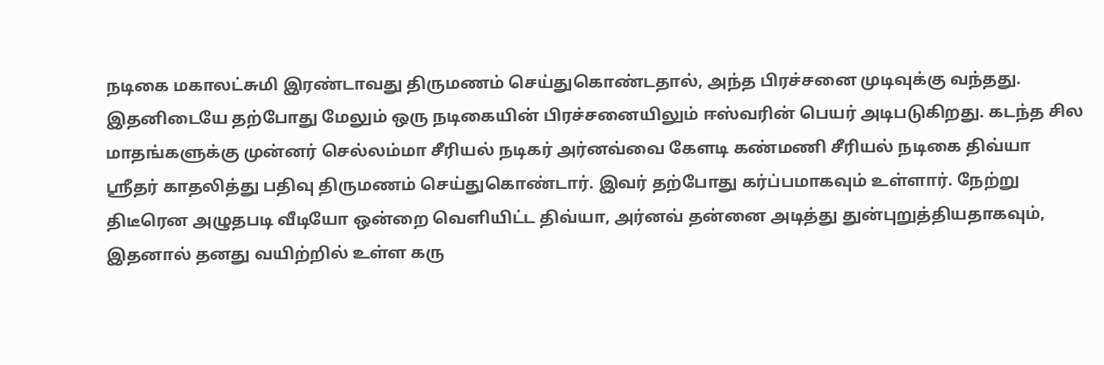நடிகை மகாலட்சுமி இரண்டாவது திருமணம் செய்துகொண்டதால், அந்த பிரச்சனை முடிவுக்கு வந்தது.
இதனிடையே தற்போது மேலும் ஒரு நடிகையின் பிரச்சனையிலும் ஈஸ்வரின் பெயர் அடிபடுகிறது. கடந்த சில மாதங்களுக்கு முன்னர் செல்லம்மா சீரியல் நடிகர் அர்னவ்வை கேளடி கண்மணி சீரியல் நடிகை திவ்யா ஸ்ரீதர் காதலித்து பதிவு திருமணம் செய்துகொண்டார். இவர் தற்போது கர்ப்பமாகவும் உள்ளார். நேற்று திடீரென அழுதபடி வீடியோ ஒன்றை வெளியிட்ட திவ்யா, அர்னவ் தன்னை அடித்து துன்புறுத்தியதாகவும், இதனால் தனது வயிற்றில் உள்ள கரு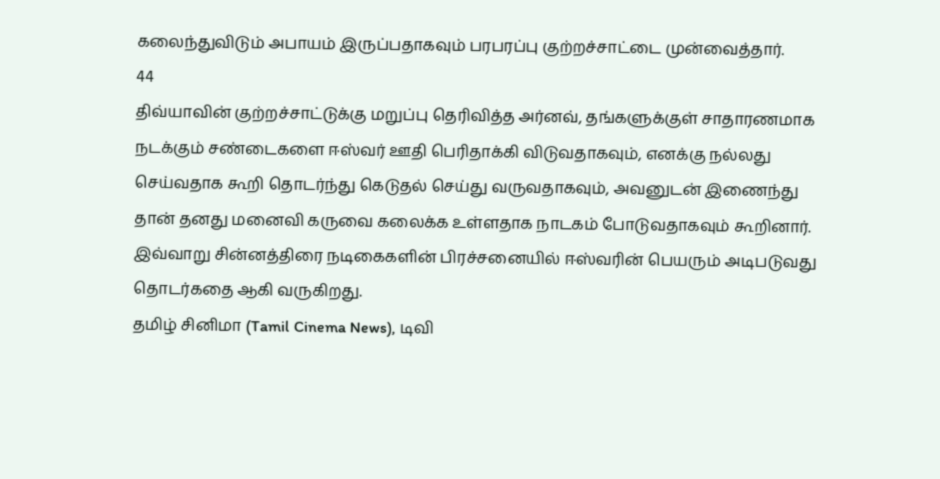கலைந்துவிடும் அபாயம் இருப்பதாகவும் பரபரப்பு குற்றச்சாட்டை முன்வைத்தார்.
44
திவ்யாவின் குற்றச்சாட்டுக்கு மறுப்பு தெரிவித்த அர்னவ், தங்களுக்குள் சாதாரணமாக நடக்கும் சண்டைகளை ஈஸ்வர் ஊதி பெரிதாக்கி விடுவதாகவும், எனக்கு நல்லது செய்வதாக கூறி தொடர்ந்து கெடுதல் செய்து வருவதாகவும், அவனுடன் இணைந்து தான் தனது மனைவி கருவை கலைக்க உள்ளதாக நாடகம் போடுவதாகவும் கூறினார். இவ்வாறு சின்னத்திரை நடிகைகளின் பிரச்சனையில் ஈஸ்வரின் பெயரும் அடிபடுவது தொடர்கதை ஆகி வருகிறது.
தமிழ் சினிமா (Tamil Cinema News), டிவி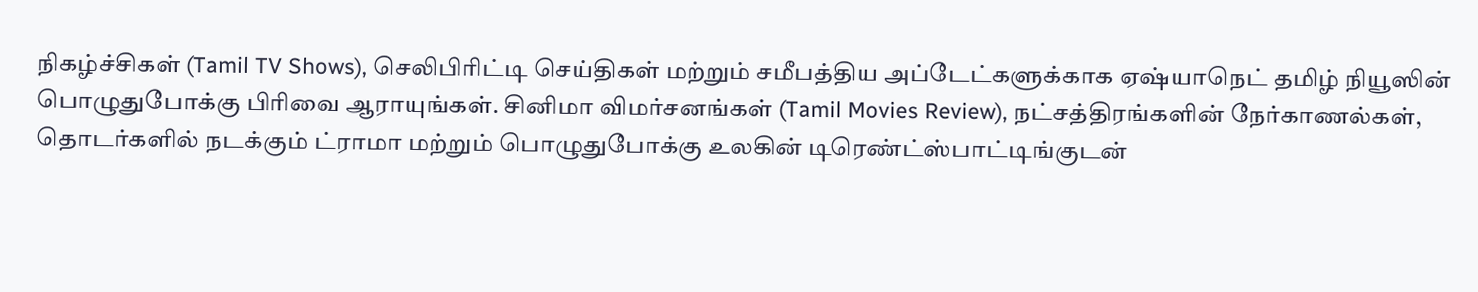நிகழ்ச்சிகள் (Tamil TV Shows), செலிபிரிட்டி செய்திகள் மற்றும் சமீபத்திய அப்டேட்களுக்காக ஏஷ்யாநெட் தமிழ் நியூஸின் பொழுதுபோக்கு பிரிவை ஆராயுங்கள். சினிமா விமர்சனங்கள் (Tamil Movies Review), நட்சத்திரங்களின் நேர்காணல்கள், தொடர்களில் நடக்கும் ட்ராமா மற்றும் பொழுதுபோக்கு உலகின் டிரெண்ட்ஸ்பாட்டிங்குடன்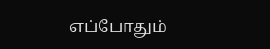எப்போதும்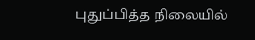புதுப்பித்த நிலையில்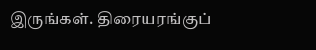இருங்கள். திரையரங்குப்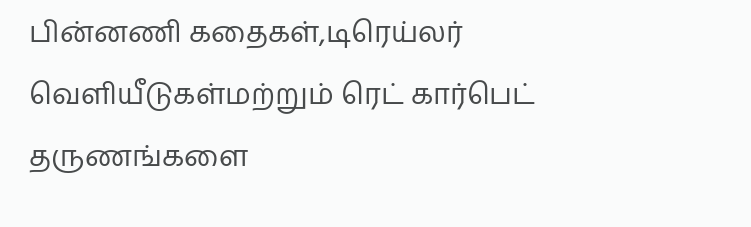பின்னணி கதைகள்,டிரெய்லர் வெளியீடுகள்மற்றும் ரெட் கார்பெட் தருணங்களை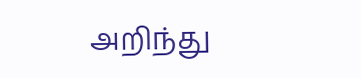அறிந்து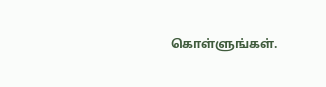கொள்ளுங்கள்.